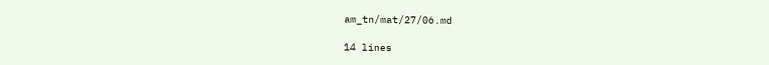am_tn/mat/27/06.md

14 lines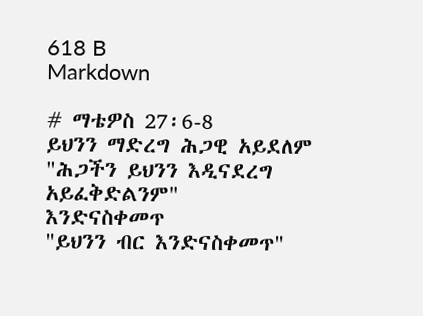618 B
Markdown

# ማቴዎስ 27፡6-8
ይህንን ማድረግ ሕጋዊ አይደለም
"ሕጋችን ይህንን እዲናደረግ አይፈቅድልንም"
እንድናስቀመጥ
"ይህንን ብር እንድናስቀመጥ"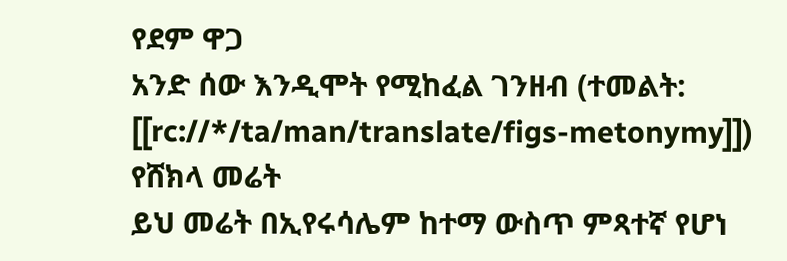የደም ዋጋ
አንድ ሰው እንዲሞት የሚከፈል ገንዘብ (ተመልት: [[rc://*/ta/man/translate/figs-metonymy]])
የሸክላ መሬት
ይህ መሬት በኢየሩሳሌም ከተማ ውስጥ ምጻተኛ የሆነ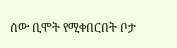ሰው ቢሞት የሚቀበርበት ቦታ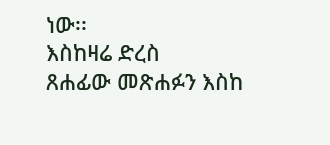ነው፡፡
እስከዛሬ ድረስ
ጸሐፊው መጽሐፉን እስከ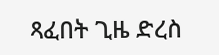ጻፈበት ጊዜ ድረስ